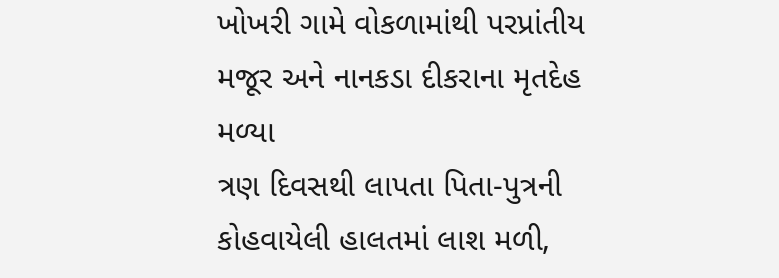ખોખરી ગામે વોકળામાંથી પરપ્રાંતીય મજૂર અને નાનકડા દીકરાના મૃતદેહ મળ્યા
ત્રણ દિવસથી લાપતા પિતા-પુત્રની કોહવાયેલી હાલતમાં લાશ મળી,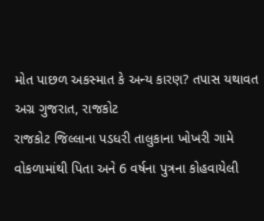મોત પાછળ અકસ્માત કે અન્ય કારણ? તપાસ યથાવત
અગ્ર ગુજરાત, રાજકોટ
રાજકોટ જિલ્લાના પડધરી તાલુકાના ખોખરી ગામે વોકળામાંથી પિતા અને 6 વર્ષના પુત્રના કોહવાયેલી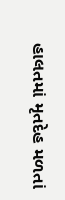હાલતમાં મૃતદેહ મળતાં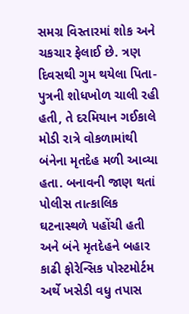સમગ્ર વિસ્તારમાં શોક અને ચકચાર ફેલાઈ છે. ત્રણ દિવસથી ગુમ થયેલા પિતા-પુત્રની શોધખોળ ચાલી રહી હતી, તે દરમિયાન ગઈકાલે મોડી રાત્રે વોકળામાંથી બંનેના મૃતદેહ મળી આવ્યા હતા. બનાવની જાણ થતાં પોલીસ તાત્કાલિક ઘટનાસ્થળે પહોંચી હતી અને બંને મૃતદેહને બહાર કાઢી ફોરેન્સિક પોસ્ટમોર્ટમ અર્થે ખસેડી વધુ તપાસ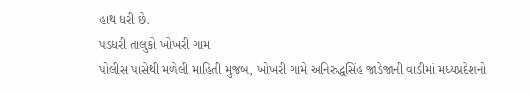હાથ ધરી છે.
પડધરી તાલુકો ખોખરી ગામ
પોલીસ પાસેથી મળેલી માહિતી મુજબ, ખોખરી ગામે અનિરુદ્ધસિંહ જાડેજાની વાડીમાં મધ્યપ્રદેશનો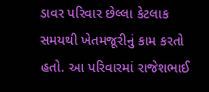ડાવર પરિવાર છેલ્લા કેટલાક સમયથી ખેતમજૂરીનું કામ કરતો હતો. આ પરિવારમાં રાજેશભાઈ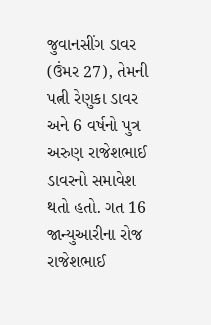જુવાનસીંગ ડાવર (ઉંમર 27), તેમની પત્ની રેણુકા ડાવર અને 6 વર્ષનો પુત્ર અરુણ રાજેશભાઈ ડાવરનો સમાવેશ થતો હતો. ગત 16 જાન્યુઆરીના રોજ રાજેશભાઈ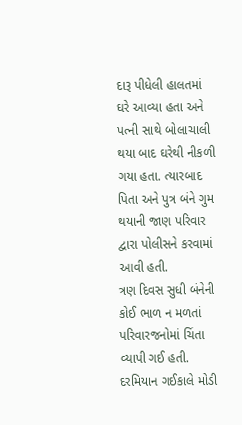દારૂ પીધેલી હાલતમાં ઘરે આવ્યા હતા અને પત્ની સાથે બોલાચાલી થયા બાદ ઘરેથી નીકળી ગયા હતા. ત્યારબાદ પિતા અને પુત્ર બંને ગુમ થયાની જાણ પરિવાર દ્વારા પોલીસને કરવામાં આવી હતી.
ત્રણ દિવસ સુધી બંનેની કોઈ ભાળ ન મળતાં પરિવારજનોમાં ચિંતા વ્યાપી ગઈ હતી. દરમિયાન ગઈકાલે મોડી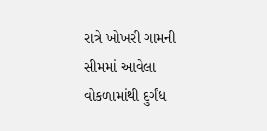રાત્રે ખોખરી ગામની સીમમાં આવેલા વોકળામાંથી દુર્ગંધ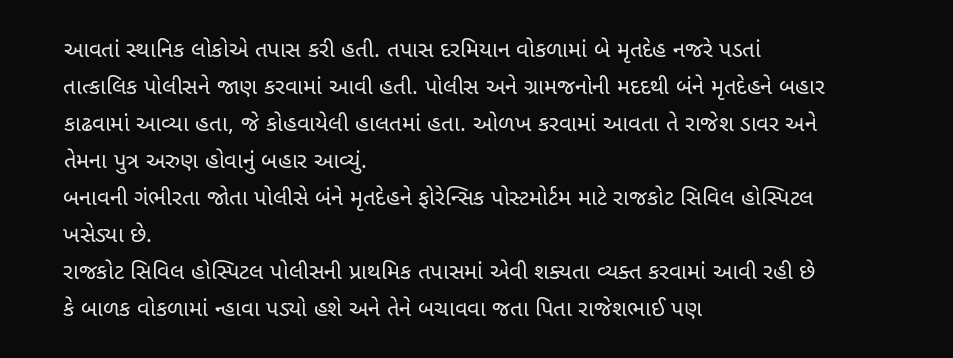આવતાં સ્થાનિક લોકોએ તપાસ કરી હતી. તપાસ દરમિયાન વોકળામાં બે મૃતદેહ નજરે પડતાં તાત્કાલિક પોલીસને જાણ કરવામાં આવી હતી. પોલીસ અને ગ્રામજનોની મદદથી બંને મૃતદેહને બહાર કાઢવામાં આવ્યા હતા, જે કોહવાયેલી હાલતમાં હતા. ઓળખ કરવામાં આવતા તે રાજેશ ડાવર અને તેમના પુત્ર અરુણ હોવાનું બહાર આવ્યું.
બનાવની ગંભીરતા જોતા પોલીસે બંને મૃતદેહને ફોરેન્સિક પોસ્ટમોર્ટમ માટે રાજકોટ સિવિલ હોસ્પિટલ ખસેડ્યા છે.
રાજકોટ સિવિલ હોસ્પિટલ પોલીસની પ્રાથમિક તપાસમાં એવી શક્યતા વ્યક્ત કરવામાં આવી રહી છે કે બાળક વોકળામાં ન્હાવા પડ્યો હશે અને તેને બચાવવા જતા પિતા રાજેશભાઈ પણ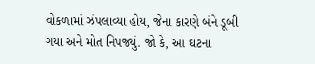વોકળામાં ઝંપલાવ્યા હોય, જેના કારણે બંને ડૂબી ગયા અને મોત નિપજ્યું. જો કે, આ ઘટના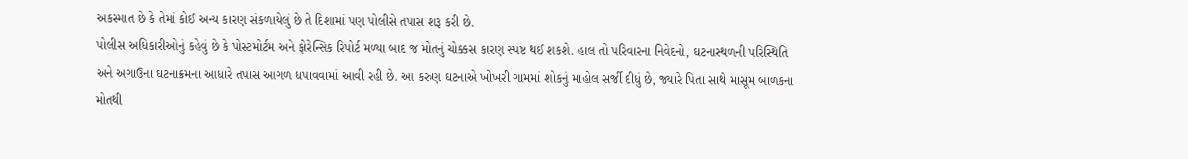અકસ્માત છે કે તેમાં કોઈ અન્ય કારણ સંકળાયેલું છે તે દિશામાં પણ પોલીસે તપાસ શરૂ કરી છે.
પોલીસ અધિકારીઓનું કહેવું છે કે પોસ્ટમોર્ટમ અને ફોરેન્સિક રિપોર્ટ મળ્યા બાદ જ મોતનું ચોક્કસ કારણ સ્પષ્ટ થઈ શકશે. હાલ તો પરિવારના નિવેદનો, ઘટનાસ્થળની પરિસ્થિતિ અને અગાઉના ઘટનાક્રમના આધારે તપાસ આગળ ધપાવવામાં આવી રહી છે. આ કરુણ ઘટનાએ ખોખરી ગામમાં શોકનું માહોલ સર્જી દીધું છે, જ્યારે પિતા સાથે માસૂમ બાળકના મોતથી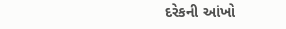દરેકની આંખો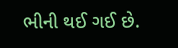ભીની થઈ ગઈ છે.